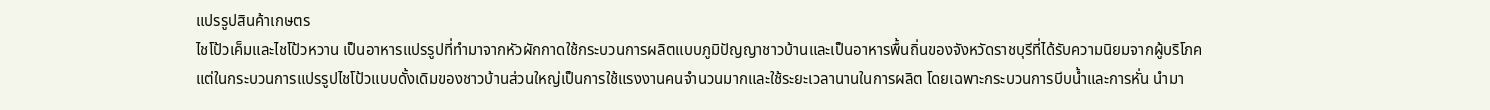แปรรูปสินค้าเกษตร
ไชโป้วเค็มและไชโป้วหวาน เป็นอาหารแปรรูปที่ทำมาจากหัวผักกาดใช้กระบวนการผลิตแบบภูมิปัญญาชาวบ้านและเป็นอาหารพื้นถิ่นของจังหวัดราชบุรีที่ได้รับความนิยมจากผู้บริโภค แต่ในกระบวนการแปรรูปไชโป้วแบบดั้งเดิมของชาวบ้านส่วนใหญ่เป็นการใช้แรงงานคนจำนวนมากและใช้ระยะเวลานานในการผลิต โดยเฉพาะกระบวนการบีบน้ำและการหั่น นำมา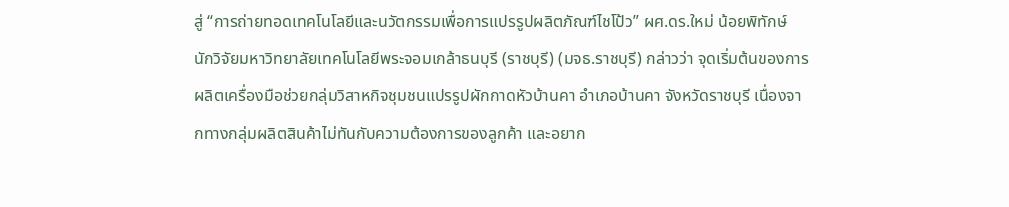สู่ “การถ่ายทอดเทคโนโลยีและนวัตกรรมเพื่อการแปรรูปผลิตภัณฑ์ไชโป้ว” ผศ.ดร.ใหม่ น้อยพิทักษ์ นักวิจัยมหาวิทยาลัยเทคโนโลยีพระจอมเกล้าธนบุรี (ราชบุรี) (มจธ.ราชบุรี) กล่าวว่า จุดเริ่มต้นของการผลิตเครื่องมือช่วยกลุ่มวิสาหกิจชุมชนแปรรูปผักกาดหัวบ้านคา อำเภอบ้านคา จังหวัดราชบุรี เนื่องจากทางกลุ่มผลิตสินค้าไม่ทันกับความต้องการของลูกค้า และอยาก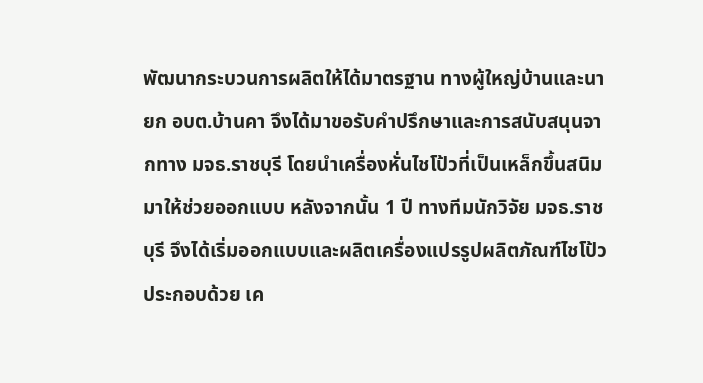พัฒนากระบวนการผลิตให้ได้มาตรฐาน ทางผู้ใหญ่บ้านและนายก อบต.บ้านคา จึงได้มาขอรับคำปรึกษาและการสนับสนุนจากทาง มจธ.ราชบุรี โดยนำเครื่องหั่นไชโป้วที่เป็นเหล็กขึ้นสนิม มาให้ช่วยออกแบบ หลังจากนั้น 1 ปี ทางทีมนักวิจัย มจธ.ราชบุรี จึงได้เริ่มออกแบบและผลิตเครื่องแปรรูปผลิตภัณฑ์ไชโป้ว ประกอบด้วย เค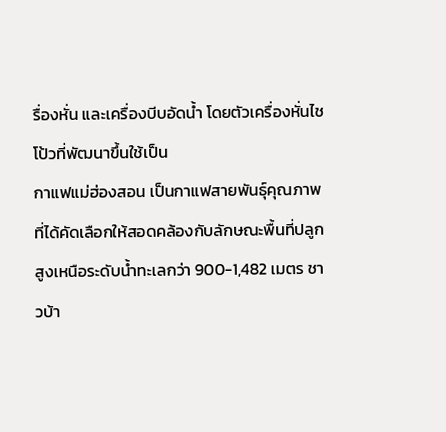รื่องหั่น และเครื่องบีบอัดน้ำ โดยตัวเครื่องหั่นไชโป้วที่พัฒนาขึ้นใช้เป็น
กาแฟแม่ฮ่องสอน เป็นกาแฟสายพันธุ์คุณภาพที่ได้คัดเลือกให้สอดคล้องกับลักษณะพื้นที่ปลูก สูงเหนือระดับน้ำทะเลกว่า 900-1,482 เมตร ชาวบ้า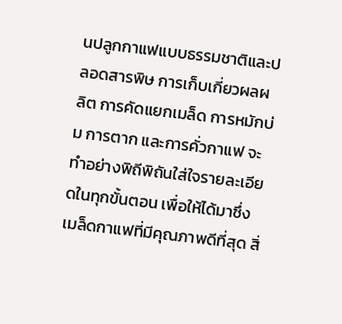นปลูกกาแฟแบบธรรมชาติและปลอดสารพิษ การเก็บเกี่ยวผลผลิต การคัดแยกเมล็ด การหมักบ่ม การตาก และการคั่วกาแฟ จะทำอย่างพิถีพิถันใส่ใจรายละเอียดในทุกขั้นตอน เพื่อให้ได้มาซึ่งเมล็ดกาแฟที่มีคุณภาพดีที่สุด สิ่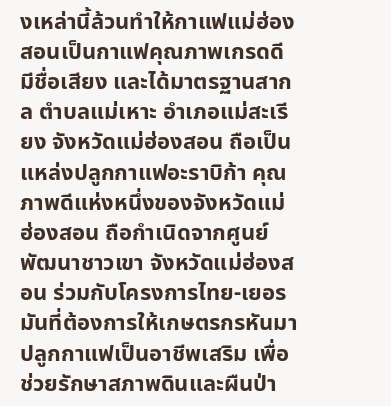งเหล่านี้ล้วนทำให้กาแฟแม่ฮ่องสอนเป็นกาแฟคุณภาพเกรดดี มีชื่อเสียง และได้มาตรฐานสากล ตำบลแม่เหาะ อำเภอแม่สะเรียง จังหวัดแม่ฮ่องสอน ถือเป็นแหล่งปลูกกาแฟอะราบิก้า คุณภาพดีแห่งหนึ่งของจังหวัดแม่ฮ่องสอน ถือกำเนิดจากศูนย์พัฒนาชาวเขา จังหวัดแม่ฮ่องสอน ร่วมกับโครงการไทย-เยอรมันที่ต้องการให้เกษตรกรหันมาปลูกกาแฟเป็นอาชีพเสริม เพื่อช่วยรักษาสภาพดินและผืนป่า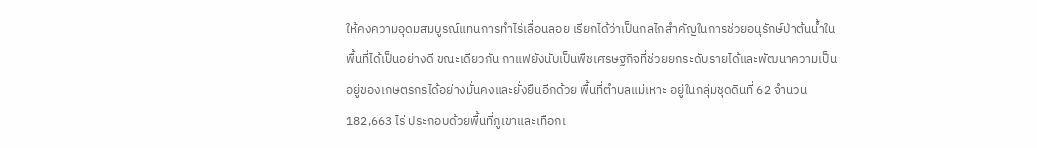ให้คงความอุดมสมบูรณ์แทนการทำไร่เลื่อนลอย เรียกได้ว่าเป็นกลไกสำคัญในการช่วยอนุรักษ์ป่าต้นน้ำในพื้นที่ได้เป็นอย่างดี ขณะเดียวกัน กาแฟยังนับเป็นพืชเศรษฐกิจที่ช่วยยกระดับรายได้และพัฒนาความเป็นอยู่ของเกษตรกรได้อย่างมั่นคงและยั่งยืนอีกด้วย พื้นที่ตำบลแม่เหาะ อยู่ในกลุ่มชุดดินที่ 62 จำนวน 182,663 ไร่ ประกอบด้วยพื้นที่ภูเขาและเทือกเ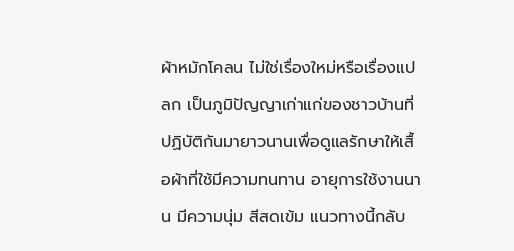ผ้าหมักโคลน ไม่ใช่เรื่องใหม่หรือเรื่องแปลก เป็นภูมิปัญญาเก่าแก่ของชาวบ้านที่ปฏิบัติกันมายาวนานเพื่อดูแลรักษาให้เสื้อผ้าที่ใช้มีความทนทาน อายุการใช้งานนาน มีความนุ่ม สีสดเข้ม แนวทางนี้กลับ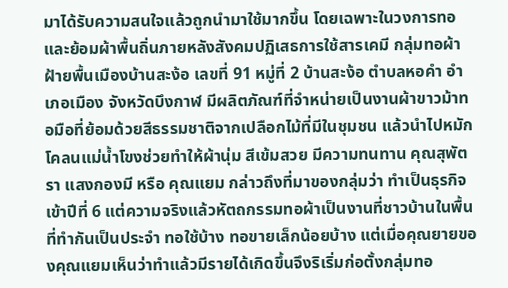มาได้รับความสนใจแล้วถูกนำมาใช้มากขึ้น โดยเฉพาะในวงการทอและย้อมผ้าพื้นถิ่นภายหลังสังคมปฏิเสธการใช้สารเคมี กลุ่มทอผ้าฝ้ายพื้นเมืองบ้านสะง้อ เลขที่ 91 หมู่ที่ 2 บ้านสะง้อ ตำบลหอคำ อำเภอเมือง จังหวัดบึงกาฬ มีผลิตภัณฑ์ที่จำหน่ายเป็นงานผ้าขาวม้าทอมือที่ย้อมด้วยสีธรรมชาติจากเปลือกไม้ที่มีในชุมชน แล้วนำไปหมักโคลนแม่น้ำโขงช่วยทำให้ผ้านุ่ม สีเข้มสวย มีความทนทาน คุณสุพัตรา แสงกองมี หรือ คุณแยม กล่าวถึงที่มาของกลุ่มว่า ทำเป็นธุรกิจเข้าปีที่ 6 แต่ความจริงแล้วหัตถกรรมทอผ้าเป็นงานที่ชาวบ้านในพื้นที่ทำกันเป็นประจำ ทอใช้บ้าง ทอขายเล็กน้อยบ้าง แต่เมื่อคุณยายของคุณแยมเห็นว่าทำแล้วมีรายได้เกิดขึ้นจึงริเริ่มก่อตั้งกลุ่มทอ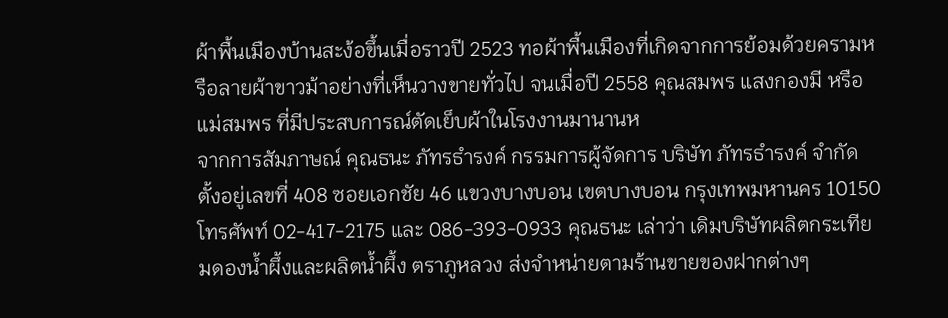ผ้าพื้นเมืองบ้านสะง้อขึ้นเมื่อราวปี 2523 ทอผ้าพื้นเมืองที่เกิดจากการย้อมด้วยครามหรือลายผ้าขาวม้าอย่างที่เห็นวางขายทั่วไป จนเมื่อปี 2558 คุณสมพร แสงกองมี หรือ แม่สมพร ที่มีประสบการณ์ตัดเย็บผ้าในโรงงานมานานห
จากการสัมภาษณ์ คุณธนะ ภัทรธำรงค์ กรรมการผู้จัดการ บริษัท ภัทรธำรงค์ จำกัด ตั้งอยู่เลขที่ 408 ซอยเอกชัย 46 แขวงบางบอน เขตบางบอน กรุงเทพมหานคร 10150 โทรศัพท์ 02-417-2175 และ 086-393-0933 คุณธนะ เล่าว่า เดิมบริษัทผลิตกระเทียมดองน้ำผึ้งและผลิตน้ำผึ้ง ตราภูหลวง ส่งจำหน่ายตามร้านขายของฝากต่างๆ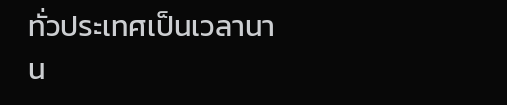ทั่วประเทศเป็นเวลานาน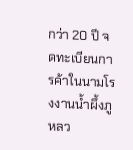กว่า 20 ปี จดทะเบียนการค้าในนามโรงงานน้ำผึ้งภูหลว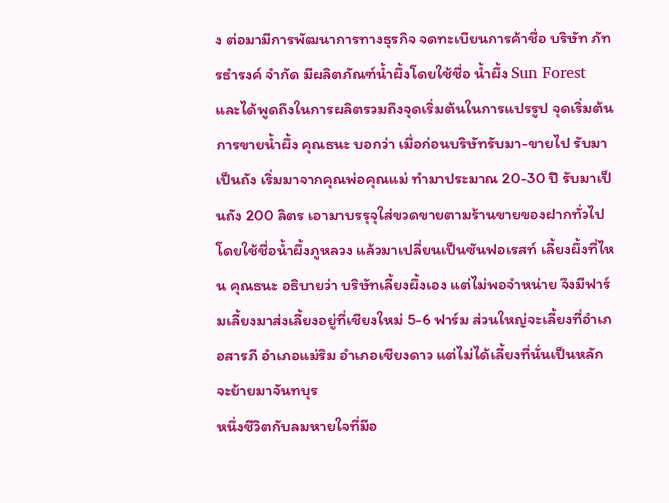ง ต่อมามีการพัฒนาการทางธุรกิจ จดทะเบียนการค้าชื่อ บริษัท ภัทรธำรงค์ จำกัด มีผลิตภัณฑ์น้ำผึ้งโดยใช้ชื่อ น้ำผึ้ง Sun Forest และได้พูดถึงในการผลิตรวมถึงจุดเริ่มต้นในการแปรรูป จุดเริ่มต้นการขายน้ำผึ้ง คุณธนะ บอกว่า เมื่อก่อนบริษัทรับมา-ขายไป รับมาเป็นถัง เริ่มมาจากคุณพ่อคุณแม่ ทำมาประมาณ 20-30 ปี รับมาเป็นถัง 200 ลิตร เอามาบรรุจุใส่ขวดขายตามร้านขายของฝากทั่วไป โดยใช้ชื่อน้ำผึ้งภูหลวง แล้วมาเปลี่ยนเป็นซันฟอเรสท์ เลี้ยงผึ้งที่ไหน คุณธนะ อธิบายว่า บริษัทเลี้ยงผึ้งเอง แต่ไม่พอจำหน่าย จึงมีฟาร์มเลี้ยงมาส่งเลี้ยงอยู่ที่เชียงใหม่ 5-6 ฟาร์ม ส่วนใหญ่จะเลี้ยงที่อำเภอสารภี อำเภอแม่ริม อำเภอเชียงดาว แต่ไม่ได้เลี้ยงที่นั่นเป็นหลักจะย้ายมาจันทบุร
หนึ่งชีวิตกับลมหายใจที่มีอ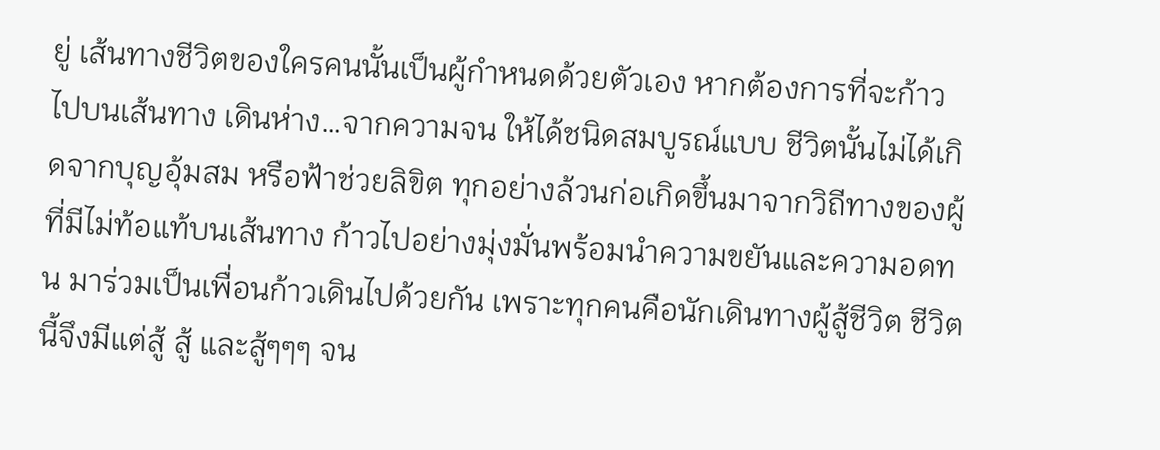ยู่ เส้นทางชีวิตของใครคนนั้นเป็นผู้กำหนดด้วยตัวเอง หากต้องการที่จะก้าวไปบนเส้นทาง เดินห่าง…จากความจน ให้ได้ชนิดสมบูรณ์แบบ ชีวิตนั้นไม่ได้เกิดจากบุญอุ้มสม หรือฟ้าช่วยลิขิต ทุกอย่างล้วนก่อเกิดขึ้นมาจากวิถีทางของผู้ที่มีไม่ท้อแท้บนเส้นทาง ก้าวไปอย่างมุ่งมั่นพร้อมนำความขยันและความอดทน มาร่วมเป็นเพื่อนก้าวเดินไปด้วยกัน เพราะทุกคนคือนักเดินทางผู้สู้ชีวิต ชีวิตนี้จึงมีแต่สู้ สู้ และสู้ๆๆๆ จน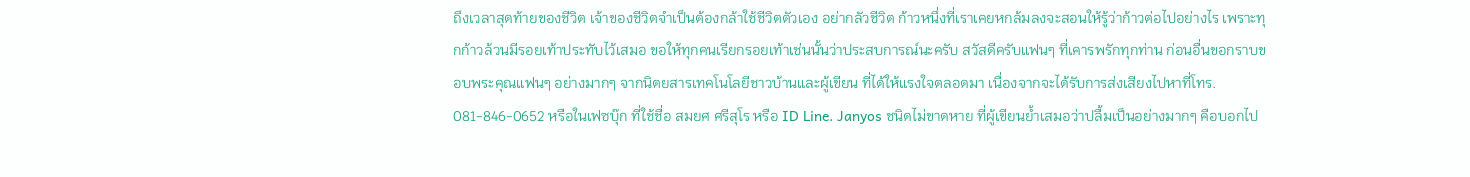ถึงเวลาสุดท้ายของชีวิต เจ้าของชีวิตจำเป็นต้องกล้าใช้ชีวิตตัวเอง อย่ากลัวชีวิต ก้าวหนึ่งที่เราเคยหกล้มลงจะสอนให้รู้ว่าก้าวต่อไปอย่างไร เพราะทุกก้าวล้วนมีรอยเท้าประทับไว้เสมอ ขอให้ทุกคนเรียกรอยเท้าเช่นนั้นว่าประสบการณ์นะครับ สวัสดีครับแฟนๆ ที่เคารพรักทุกท่าน ก่อนอื่นขอกราบขอบพระคุณแฟนๆ อย่างมากๆ จากนิตยสารเทคโนโลยีชาวบ้านและผู้เขียน ที่ได้ให้แรงใจตลอดมา เนื่องจากจะได้รับการส่งเสียงไปหาที่โทร. 081-846-0652 หรือในเฟซบุ๊ก ที่ใช้ชื่อ สมยศ ศรีสุโร หรือ ID Line. Janyos ชนิดไม่ขาดหาย ที่ผู้เขียนย้ำเสมอว่าปลื้มเป็นอย่างมากๆ คือบอกไป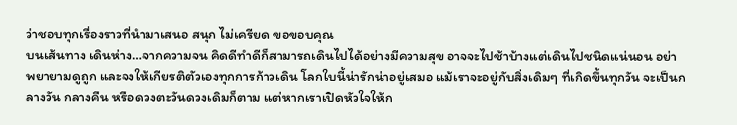ว่าชอบทุกเรื่องราวที่นำมาเสนอ สนุก ไม่เครียด ขอขอบคุณ
บนเส้นทาง เดินห่าง…จากความจน คิดดีทำดีก็สามารถเดินไปได้อย่างมีความสุข อาจจะไปช้าบ้างแต่เดินไปชนิดแน่นอน อย่าพยายามดูถูก และจงให้เกียรติตัวเองทุกการก้าวเดิน โลกใบนี้น่ารักน่าอยู่เสมอ แม้เราจะอยู่กับสิ่งเดิมๆ ที่เกิดขึ้นทุกวัน จะเป็นกลางวัน กลางคืน หรือดวงตะวันดวงเดิมก็ตาม แต่หากเราเปิดหัวใจให้ก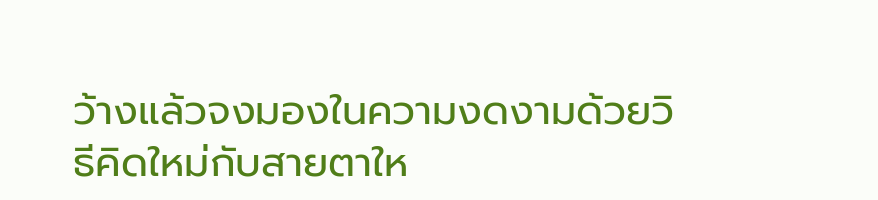ว้างแล้วจงมองในความงดงามด้วยวิธีคิดใหม่กับสายตาให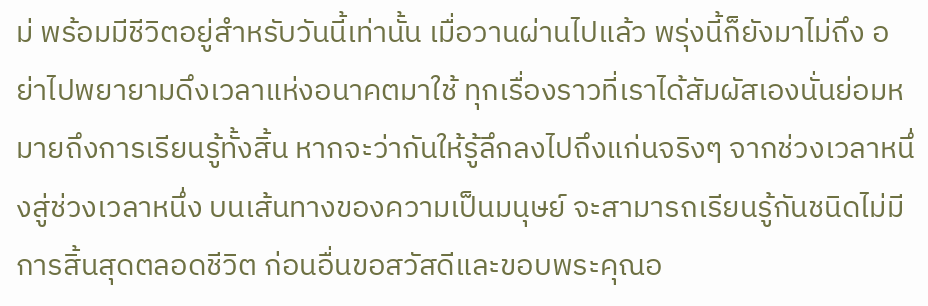ม่ พร้อมมีชีวิตอยู่สำหรับวันนี้เท่านั้น เมื่อวานผ่านไปแล้ว พรุ่งนี้ก็ยังมาไม่ถึง อย่าไปพยายามดึงเวลาแห่งอนาคตมาใช้ ทุกเรื่องราวที่เราได้สัมผัสเองนั่นย่อมหมายถึงการเรียนรู้ทั้งสิ้น หากจะว่ากันให้รู้ลึกลงไปถึงแก่นจริงๆ จากช่วงเวลาหนึ่งสู่ช่วงเวลาหนึ่ง บนเส้นทางของความเป็นมนุษย์ จะสามารถเรียนรู้กันชนิดไม่มีการสิ้นสุดตลอดชีวิต ก่อนอื่นขอสวัสดีและขอบพระคุณอ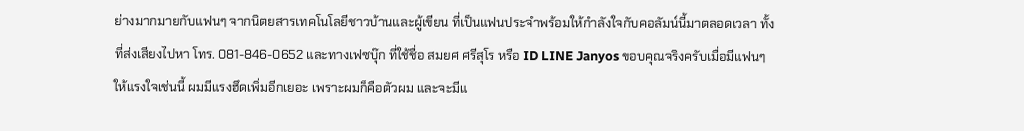ย่างมากมายกับแฟนๆ จากนิตยสารเทคโนโลยีชาวบ้านและผู้เขียน ที่เป็นแฟนประจำพร้อมให้กำลังใจกับคอลัมน์นี้มาตลอดเวลา ทั้งที่ส่งเสียงไปหา โทร. 081-846-0652 และทางเฟซบุ๊ก ที่ใช้ชื่อ สมยศ ศรีสุโร หรือ ID LINE Janyos ขอบคุณจริงครับเมื่อมีแฟนๆ ให้แรงใจเช่นนี้ ผมมีแรงฮึดเพิ่มอีกเยอะ เพราะผมก็คือตัวผม และจะมีแ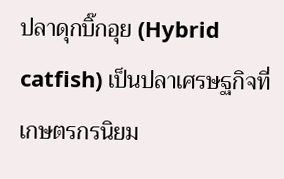ปลาดุกบิ๊กอุย (Hybrid catfish) เป็นปลาเศรษฐกิจที่เกษตรกรนิยม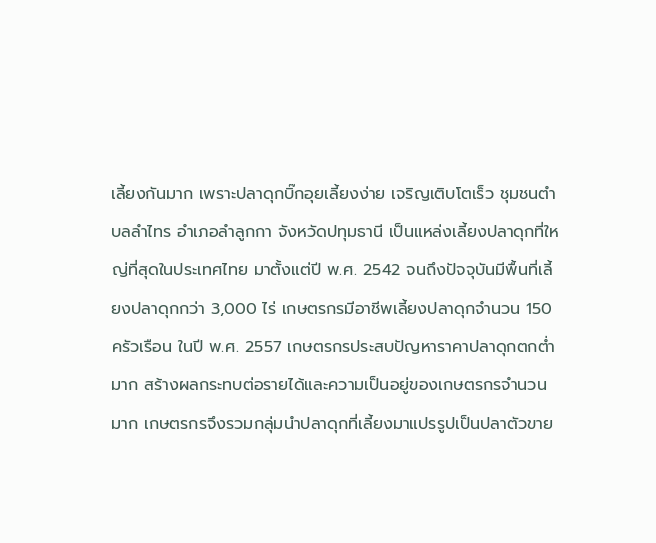เลี้ยงกันมาก เพราะปลาดุกบิ๊กอุยเลี้ยงง่าย เจริญเติบโตเร็ว ชุมชนตำบลลำไทร อำเภอลำลูกกา จังหวัดปทุมธานี เป็นแหล่งเลี้ยงปลาดุกที่ใหญ่ที่สุดในประเทศไทย มาตั้งแต่ปี พ.ศ. 2542 จนถึงปัจจุบันมีพื้นที่เลี้ยงปลาดุกกว่า 3,000 ไร่ เกษตรกรมีอาชีพเลี้ยงปลาดุกจำนวน 150 ครัวเรือน ในปี พ.ศ. 2557 เกษตรกรประสบปัญหาราคาปลาดุกตกต่ำมาก สร้างผลกระทบต่อรายได้และความเป็นอยู่ของเกษตรกรจำนวนมาก เกษตรกรจึงรวมกลุ่มนำปลาดุกที่เลี้ยงมาแปรรูปเป็นปลาตัวขาย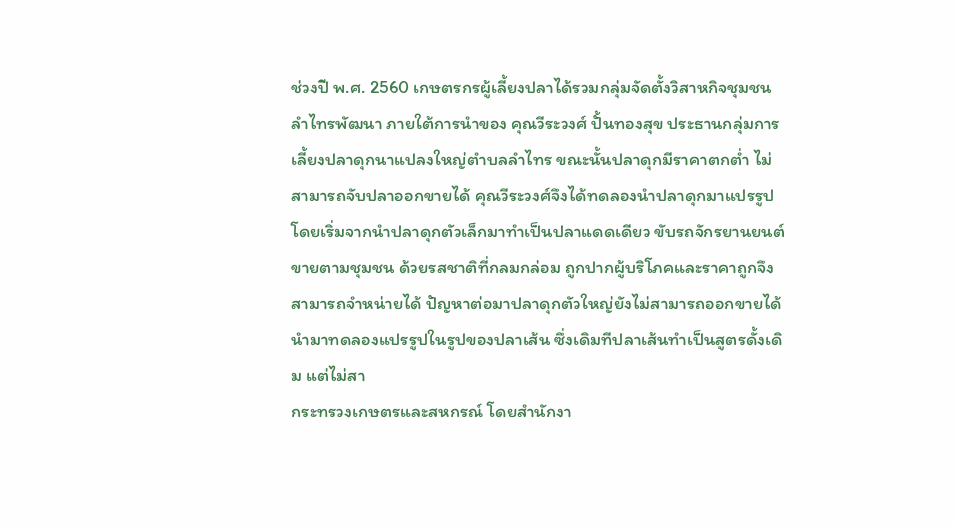ช่วงปี พ.ศ. 2560 เกษตรกรผู้เลี้ยงปลาได้รวมกลุ่มจัดตั้งวิสาหกิจชุมชนลำไทรพัฒนา ภายใต้การนำของ คุณวีระวงศ์ ปั้นทองสุข ประธานกลุ่มการเลี้ยงปลาดุกนาแปลงใหญ่ตำบลลำไทร ขณะนั้นปลาดุกมีราคาตกต่ำ ไม่สามารถจับปลาออกขายได้ คุณวีระวงศ์จึงได้ทดลองนำปลาดุกมาแปรรูป โดยเริ่มจากนำปลาดุกตัวเล็กมาทำเป็นปลาแดดเดียว ขับรถจักรยานยนต์ขายตามชุมชน ด้วยรสชาติที่กลมกล่อม ถูกปากผู้บริโภคและราคาถูกจึงสามารถจำหน่ายได้ ปัญหาต่อมาปลาดุกตัวใหญ่ยังไม่สามารถออกขายได้ นำมาทดลองแปรรูปในรูปของปลาเส้น ซึ่งเดิมทีปลาเส้นทำเป็นสูตรดั้งเดิม แต่ไม่สา
กระทรวงเกษตรและสหกรณ์ โดยสำนักงา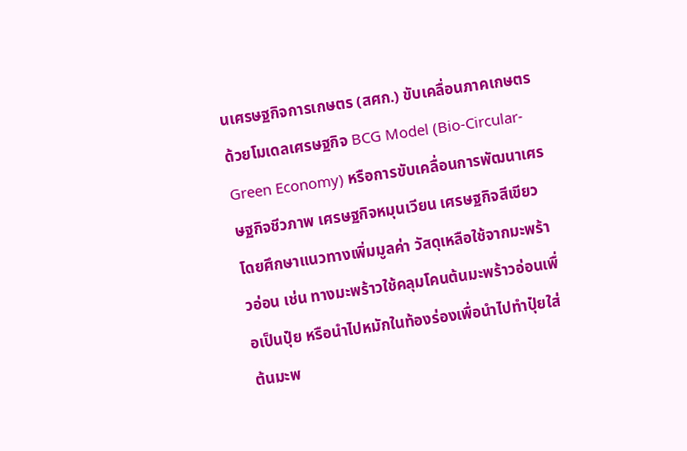นเศรษฐกิจการเกษตร (สศก.) ขับเคลื่อนภาคเกษตรด้วยโมเดลเศรษฐกิจ BCG Model (Bio-Circular-Green Economy) หรือการขับเคลื่อนการพัฒนาเศรษฐกิจชีวภาพ เศรษฐกิจหมุนเวียน เศรษฐกิจสีเขียว โดยศึกษาแนวทางเพิ่มมูลค่า วัสดุเหลือใช้จากมะพร้าวอ่อน เช่น ทางมะพร้าวใช้คลุมโคนต้นมะพร้าวอ่อนเพื่อเป็นปุ๋ย หรือนำไปหมักในท้องร่องเพื่อนำไปทำปุ๋ยใส่ต้นมะพ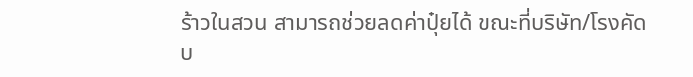ร้าวในสวน สามารถช่วยลดค่าปุ๋ยได้ ขณะที่บริษัท/โรงคัดบ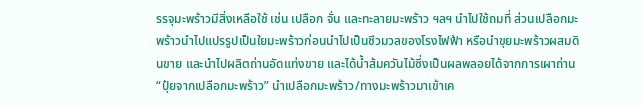รรจุมะพร้าวมีสิ่งเหลือใช้ เช่น เปลือก จั่น และทะลายมะพร้าว ฯลฯ นำไปใช้ถมที่ ส่วนเปลือกมะพร้าวนำไปแปรรูปเป็นใยมะพร้าวก่อนนำไปเป็นชีวมวลของโรงไฟฟ้า หรือนำขุยมะพร้าวผสมดินขาย และนำไปผลิตถ่านอัดแท่งขาย และได้น้ำส้มควันไม้ซึ่งเป็นผลพลอยได้จากการเผาถ่าน “ปุ๋ยจากเปลือกมะพร้าว” นำเปลือกมะพร้าว/ทางมะพร้าวมาเข้าเค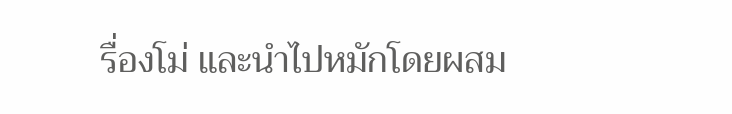รื่องโม่ และนำไปหมักโดยผสม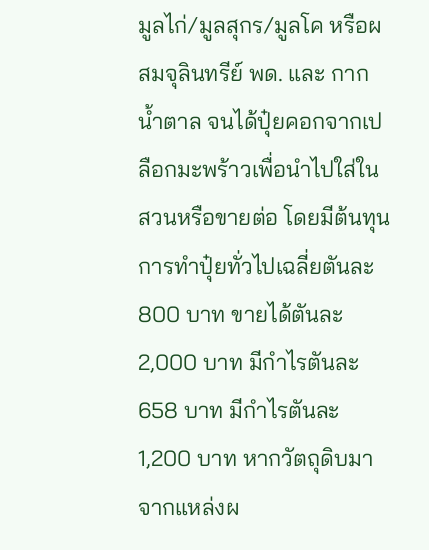มูลไก่/มูลสุกร/มูลโค หรือผสมจุลินทรีย์ พด. และ กากน้ำตาล จนได้ปุ๋ยคอกจากเปลือกมะพร้าวเพื่อนำไปใส่ในสวนหรือขายต่อ โดยมีต้นทุนการทำปุ๋ยทั่วไปเฉลี่ยตันละ 800 บาท ขายได้ตันละ 2,000 บาท มีกำไรตันละ 658 บาท มีกำไรตันละ 1,200 บาท หากวัตถุดิบมาจากแหล่งผ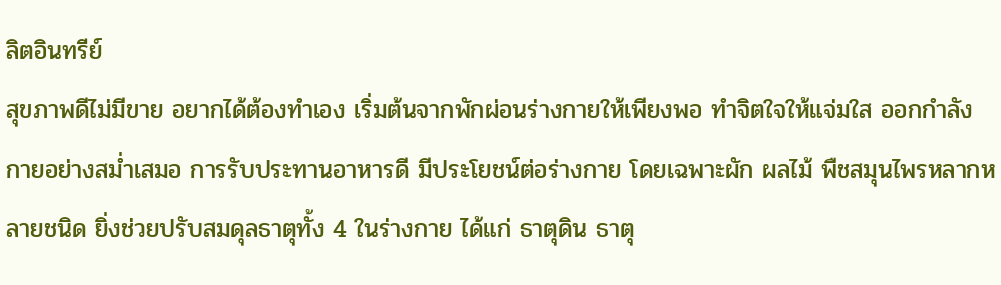ลิตอินทรีย์
สุขภาพดีไม่มีขาย อยากได้ต้องทำเอง เริ่มต้นจากพักผ่อนร่างกายให้เพียงพอ ทำจิตใจให้แจ่มใส ออกกำลังกายอย่างสม่ำเสมอ การรับประทานอาหารดี มีประโยชน์ต่อร่างกาย โดยเฉพาะผัก ผลไม้ พืชสมุนไพรหลากหลายชนิด ยิ่งช่วยปรับสมดุลธาตุทั้ง 4 ในร่างกาย ได้แก่ ธาตุดิน ธาตุ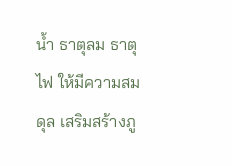น้ำ ธาตุลม ธาตุไฟ ให้มีความสมดุล เสริมสร้างภู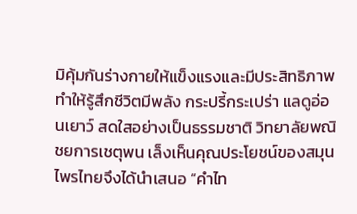มิคุ้มกันร่างกายให้แข็งแรงและมีประสิทธิภาพ ทำให้รู้สึกชีวิตมีพลัง กระปรี้กระเปร่า แลดูอ่อนเยาว์ สดใสอย่างเป็นธรรมชาติ วิทยาลัยพณิชยการเชตุพน เล็งเห็นคุณประโยชน์ของสมุนไพรไทยจึงได้นำเสนอ “คำไท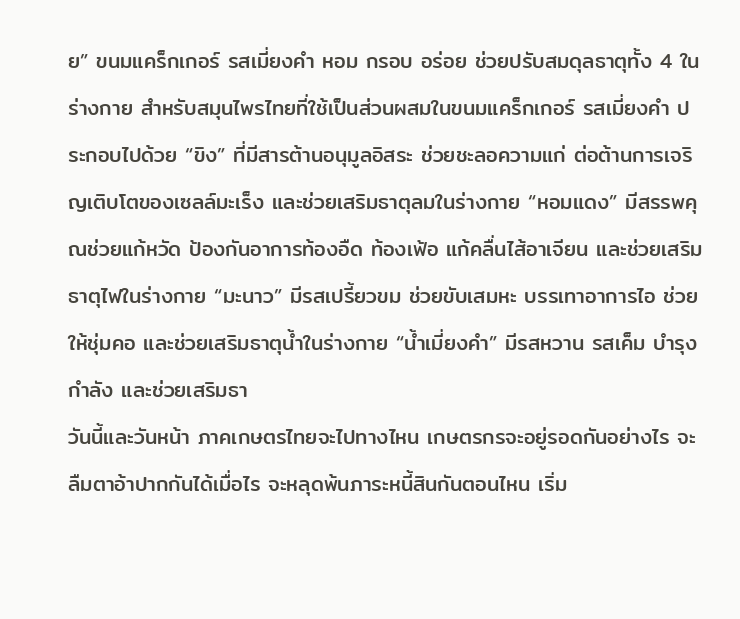ย” ขนมแคร็กเกอร์ รสเมี่ยงคำ หอม กรอบ อร่อย ช่วยปรับสมดุลธาตุทั้ง 4 ในร่างกาย สำหรับสมุนไพรไทยที่ใช้เป็นส่วนผสมในขนมแคร็กเกอร์ รสเมี่ยงคำ ประกอบไปด้วย “ขิง” ที่มีสารต้านอนุมูลอิสระ ช่วยชะลอความแก่ ต่อต้านการเจริญเติบโตของเซลล์มะเร็ง และช่วยเสริมธาตุลมในร่างกาย “หอมแดง” มีสรรพคุณช่วยแก้หวัด ป้องกันอาการท้องอืด ท้องเฟ้อ แก้คลื่นไส้อาเจียน และช่วยเสริมธาตุไฟในร่างกาย “มะนาว” มีรสเปรี้ยวขม ช่วยขับเสมหะ บรรเทาอาการไอ ช่วยให้ชุ่มคอ และช่วยเสริมธาตุน้ำในร่างกาย “น้ำเมี่ยงคำ” มีรสหวาน รสเค็ม บำรุงกำลัง และช่วยเสริมธา
วันนี้และวันหน้า ภาคเกษตรไทยจะไปทางไหน เกษตรกรจะอยู่รอดกันอย่างไร จะลืมตาอ้าปากกันได้เมื่อไร จะหลุดพ้นภาระหนี้สินกันตอนไหน เริ่ม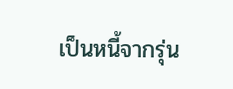เป็นหนี้จากรุ่น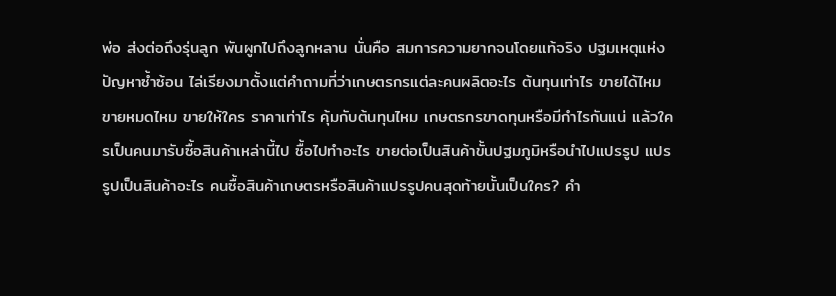พ่อ ส่งต่อถึงรุ่นลูก พันผูกไปถึงลูกหลาน นั่นคือ สมการความยากจนโดยแท้จริง ปฐมเหตุแห่งปัญหาซ้ำซ้อน ไล่เรียงมาตั้งแต่คำถามที่ว่าเกษตรกรแต่ละคนผลิตอะไร ต้นทุนเท่าไร ขายได้ไหม ขายหมดไหม ขายให้ใคร ราคาเท่าไร คุ้มกับต้นทุนไหม เกษตรกรขาดทุนหรือมีกำไรกันแน่ แล้วใครเป็นคนมารับซื้อสินค้าเหล่านี้ไป ซื้อไปทำอะไร ขายต่อเป็นสินค้าขั้นปฐมภูมิหรือนำไปแปรรูป แปรรูปเป็นสินค้าอะไร คนซื้อสินค้าเกษตรหรือสินค้าแปรรูปคนสุดท้ายนั้นเป็นใคร? คำ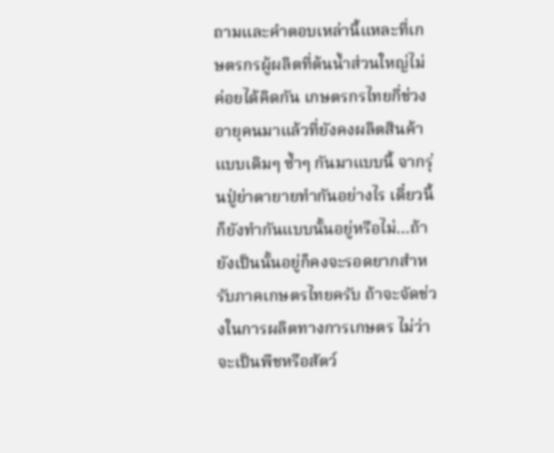ถามและคำตอบเหล่านี้แหละที่เกษตรกรผู้ผลิตที่ต้นน้ำส่วนใหญ่ไม่ค่อยได้คิดกัน เกษตรกรไทยกี่ช่วงอายุคนมาแล้วที่ยังคงผลิตสินค้าแบบเดิมๆ ซ้ำๆ กันมาแบบนี้ จากรุ่นปู่ย่าตายายทำกันอย่างไร เดี๋ยวนี้ก็ยังทำกันแบบนั้นอยู่หรือไม่…ถ้ายังเป็นนั้นอยู่ก็คงจะรอดยากสำหรับภาคเกษตรไทยครับ ถ้าจะจัดช่วงในการผลิตทางการเกษตร ไม่ว่าจะเป็นพืชหรือสัตว์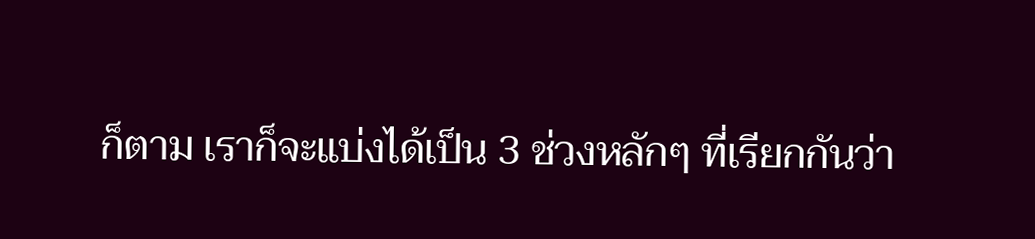ก็ตาม เราก็จะแบ่งได้เป็น 3 ช่วงหลักๆ ที่เรียกกันว่า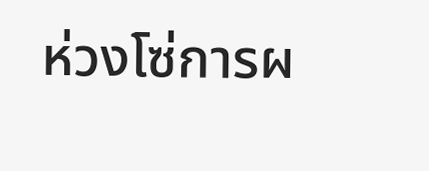ห่วงโซ่การผ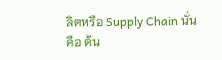ลิตหรือ Supply Chain นั่นคือ ต้น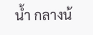น้ำ กลางน้